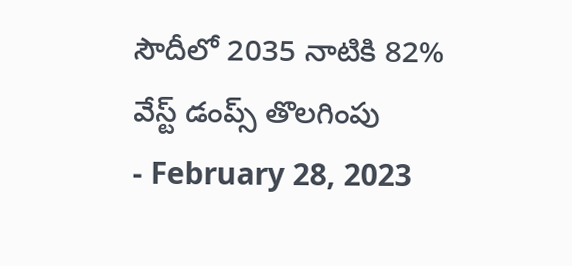సౌదీలో 2035 నాటికి 82% వేస్ట్ డంప్స్ తొలగింపు
- February 28, 2023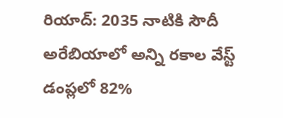రియాద్: 2035 నాటికి సౌదీ అరేబియాలో అన్ని రకాల వేస్ట్ డంప్లలో 82%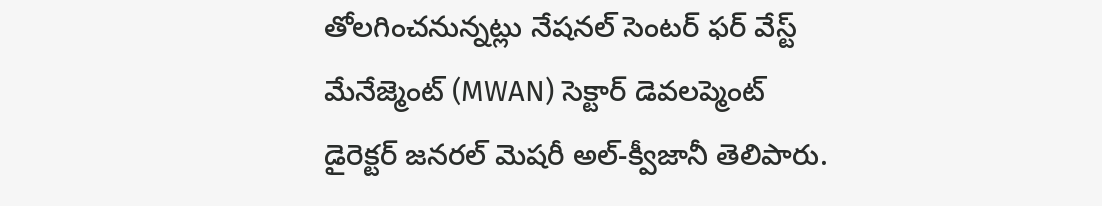తోలగించనున్నట్లు నేషనల్ సెంటర్ ఫర్ వేస్ట్ మేనేజ్మెంట్ (MWAN) సెక్టార్ డెవలప్మెంట్ డైరెక్టర్ జనరల్ మెషరీ అల్-క్వీజానీ తెలిపారు.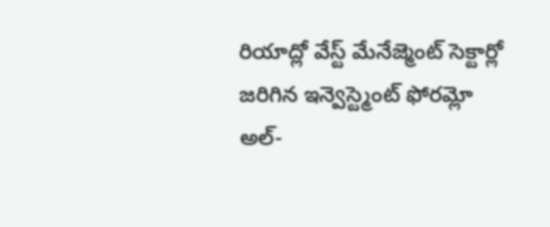రియాద్లో వేస్ట్ మేనేజ్మెంట్ సెక్టార్లో జరిగిన ఇన్వెస్ట్మెంట్ ఫోరమ్లో అల్-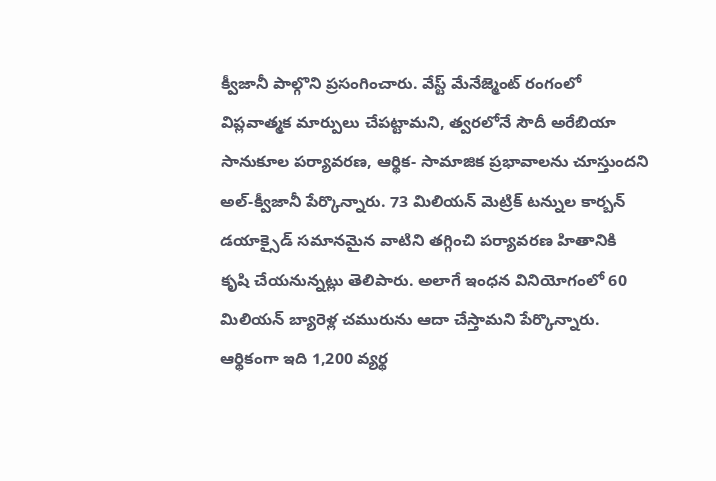క్వీజానీ పాల్గొని ప్రసంగించారు. వేస్ట్ మేనేజ్మెంట్ రంగంలో విప్లవాత్మక మార్పులు చేపట్టామని, త్వరలోనే సౌదీ అరేబియా సానుకూల పర్యావరణ, ఆర్థిక- సామాజిక ప్రభావాలను చూస్తుందని అల్-క్వీజానీ పేర్కొన్నారు. 73 మిలియన్ మెట్రిక్ టన్నుల కార్బన్ డయాక్సైడ్ సమానమైన వాటిని తగ్గించి పర్యావరణ హితానికి కృషి చేయనున్నట్లు తెలిపారు. అలాగే ఇంధన వినియోగంలో 60 మిలియన్ బ్యారెళ్ల చమురును ఆదా చేస్తామని పేర్కొన్నారు. ఆర్థికంగా ఇది 1,200 వ్యర్థ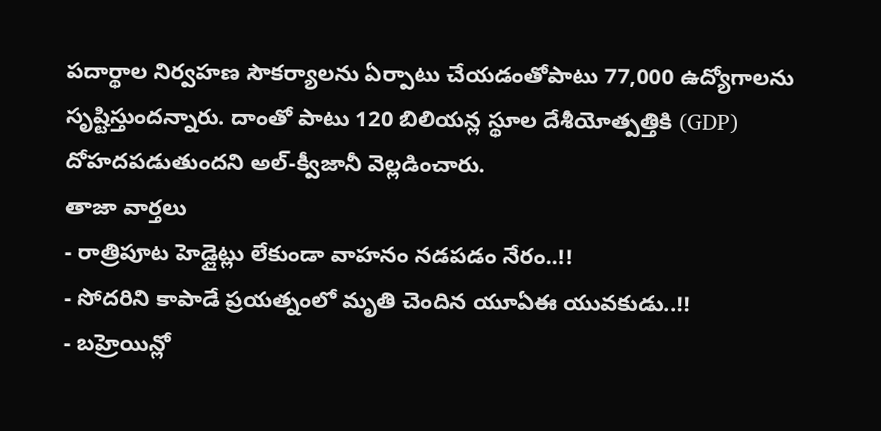పదార్థాల నిర్వహణ సౌకర్యాలను ఏర్పాటు చేయడంతోపాటు 77,000 ఉద్యోగాలను సృష్టిస్తుందన్నారు. దాంతో పాటు 120 బిలియన్ల స్థూల దేశీయోత్పత్తికి (GDP) దోహదపడుతుందని అల్-క్వీజానీ వెల్లడించారు.
తాజా వార్తలు
- రాత్రిపూట హెడ్లైట్లు లేకుండా వాహనం నడపడం నేరం..!!
- సోదరిని కాపాడే ప్రయత్నంలో మృతి చెందిన యూఏఈ యువకుడు..!!
- బహ్రెయిన్లో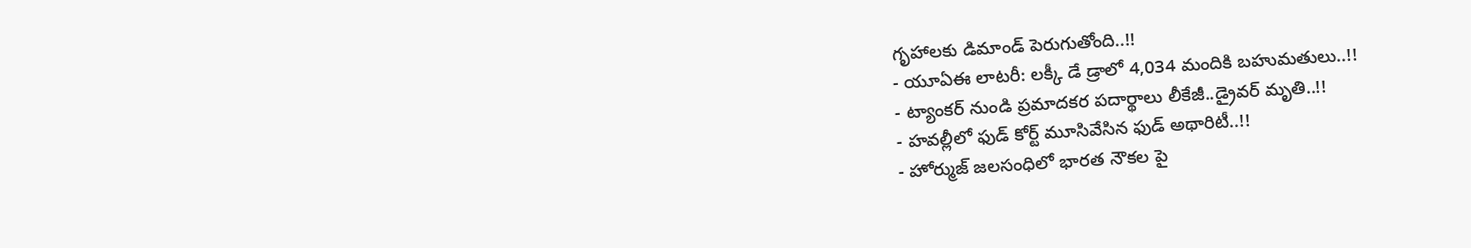గృహాలకు డిమాండ్ పెరుగుతోంది..!!
- యూఏఈ లాటరీ: లక్కీ డే డ్రాలో 4,034 మందికి బహుమతులు..!!
- ట్యాంకర్ నుండి ప్రమాదకర పదార్థాలు లీకేజీ..డ్రైవర్ మృతి..!!
- హవల్లీలో ఫుడ్ కోర్ట్ మూసివేసిన ఫుడ్ అథారిటీ..!!
- హోర్ముజ్ జలసంధిలో భారత నౌకల పై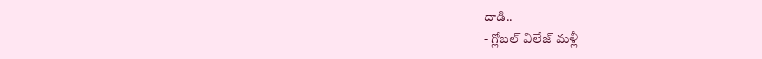దాడి..
- గ్లోబల్ విలేజ్ మళ్లీ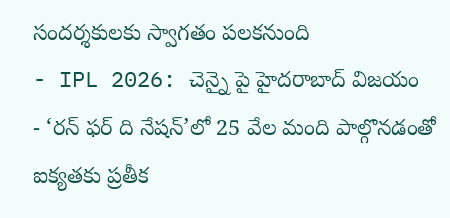సందర్శకులకు స్వాగతం పలకనుంది
- IPL 2026: చెన్నై పై హైదరాబాద్ విజయం
- ‘రన్ ఫర్ ది నేషన్’లో 25 వేల మంది పాల్గొనడంతో ఐక్యతకు ప్రతీక